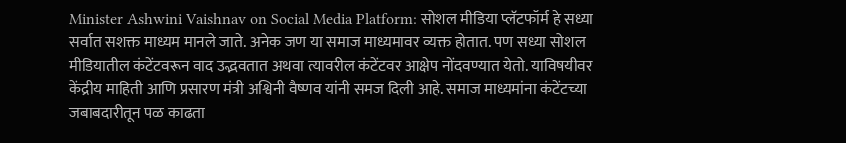Minister Ashwini Vaishnav on Social Media Platform: सोशल मीडिया प्लॅटफॉर्म हे सध्या सर्वात सशक्त माध्यम मानले जाते. अनेक जण या समाज माध्यमावर व्यक्त होतात. पण सध्या सोशल मीडियातील कंटेंटवरून वाद उद्भवतात अथवा त्यावरील कंटेंटवर आक्षेप नोंदवण्यात येतो. याविषयीवर केंद्रीय माहिती आणि प्रसारण मंत्री अश्विनी वैष्णव यांनी समज दिली आहे. समाज माध्यमांना कंटेंटच्या जबाबदारीतून पळ काढता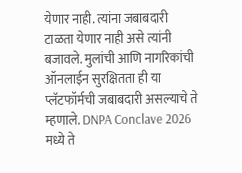येणार नाही. त्यांना जबाबदारी टाळता येणार नाही असे त्यांनी बजावले. मुलांची आणि नागरिकांची ऑनलाईन सुरक्षितता ही या प्लॅटफॉर्मची जबाबदारी असल्याचे ते म्हणाले. DNPA Conclave 2026 मध्ये ते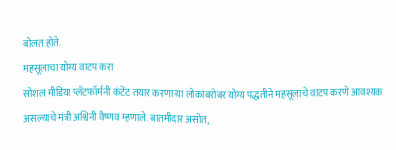बोलत होते.
महसूलाचा योग्य वाटप करा
सोशल मीडिया प्लॅटफॉर्मनी कंटेंट तयार करणाऱ्या लोकांबरोबर योग्य पद्धतीने महसूलाचे वाटप करणे आवश्यक असल्याचे मंत्री अश्विनी वैष्णव म्हणाले. बातमीदार असोत,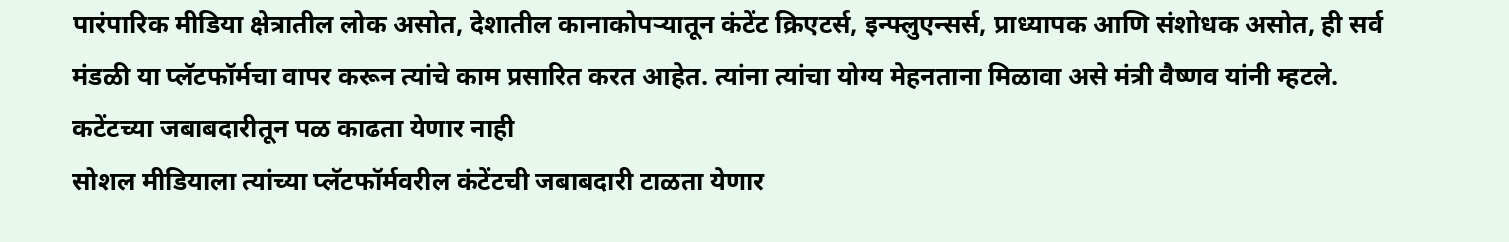पारंपारिक मीडिया क्षेत्रातील लोक असोत, देशातील कानाकोपऱ्यातून कंटेंट क्रिएटर्स, इन्फ्लुएन्सर्स, प्राध्यापक आणि संशोधक असोत, ही सर्व मंडळी या प्लॅटफॉर्मचा वापर करून त्यांचे काम प्रसारित करत आहेत. त्यांना त्यांचा योग्य मेहनताना मिळावा असे मंत्री वैष्णव यांनी म्हटले.
कटेंटच्या जबाबदारीतून पळ काढता येणार नाही
सोशल मीडियाला त्यांच्या प्लॅटफॉर्मवरील कंटेंटची जबाबदारी टाळता येणार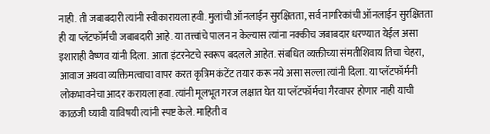नाही. ती जबाबदारी त्यांनी स्वीकारायला हवी. मुलांची ऑनलाईन सुरक्षितता, सर्व नागरिकांची ऑनलाईन सुरक्षितता ही या प्लॅटफॉर्मची जबाबदारी आहे. या तत्त्वांचे पालन न केल्यास त्यांना नक्कीच जबाबदार धरण्यात येईल असा इशाराही वैष्णव यांनी दिला. आता इंटरनेटचे स्वरूप बदलले आहेत. संबधित व्यक्तीच्या संमतीशिवाय तिचा चेहरा, आवाज अथवा व्यक्तिमत्वाचा वापर करत कृत्रिम कंटेंट तयार करू नये असा सल्ला त्यांनी दिला. या प्लॅटफॉर्मनी लोकभावनेचा आदर करायला हवा. त्यांनी मूलभूत गरज लक्षात घेत या प्लॅटफॉर्मचा गैरवापर होणार नाही याची काळजी घ्यावी याविषयी त्यांनी स्पष्ट केले. माहिती व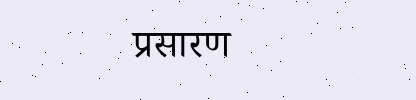प्रसारण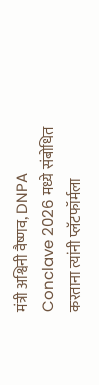मंत्री अश्विनी वैष्णव, DNPA Conclave 2026 मध्ये संबोधित करताना त्यांनी प्लॅटफॉर्मला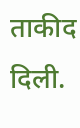ताकीद दिली.